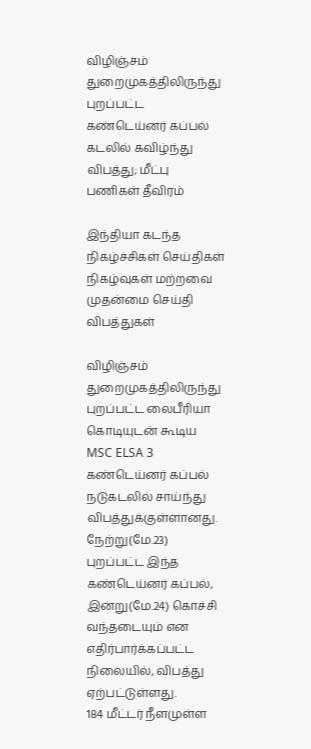விழிஞ்சம் துறைமுகத்திலிருந்து புறப்பட்ட கண்டெய்னர் கப்பல் கடலில் கவிழ்ந்து விபத்து; மீட்பு பணிகள் தீவிரம்

இந்தியா கடந்த நிகழ்ச்சிகள் செய்திகள் நிகழ்வுகள் மற்றவை முதன்மை செய்தி விபத்துகள்

விழிஞ்சம் துறைமுகத்திலிருந்து புறப்பட்ட லைபீரியா கொடியுடன் கூடிய MSC ELSA 3 கண்டெய்னர் கப்பல் நடுகடலில் சாய்ந்து விபத்துக்குள்ளானது. நேற்று(மே.23) புறப்பட்ட இந்த கண்டெய்னர் கப்பல், இன்று(மே.24) கொச்சி வந்தடையும் என எதிர்பார்க்கப்பட்ட நிலையில், விபத்து ஏற்பட்டுள்ளது.
184 மீட்டர் நீளமுள்ள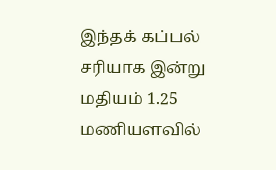இந்தக் கப்பல் சரியாக இன்று மதியம் 1.25 மணியளவில்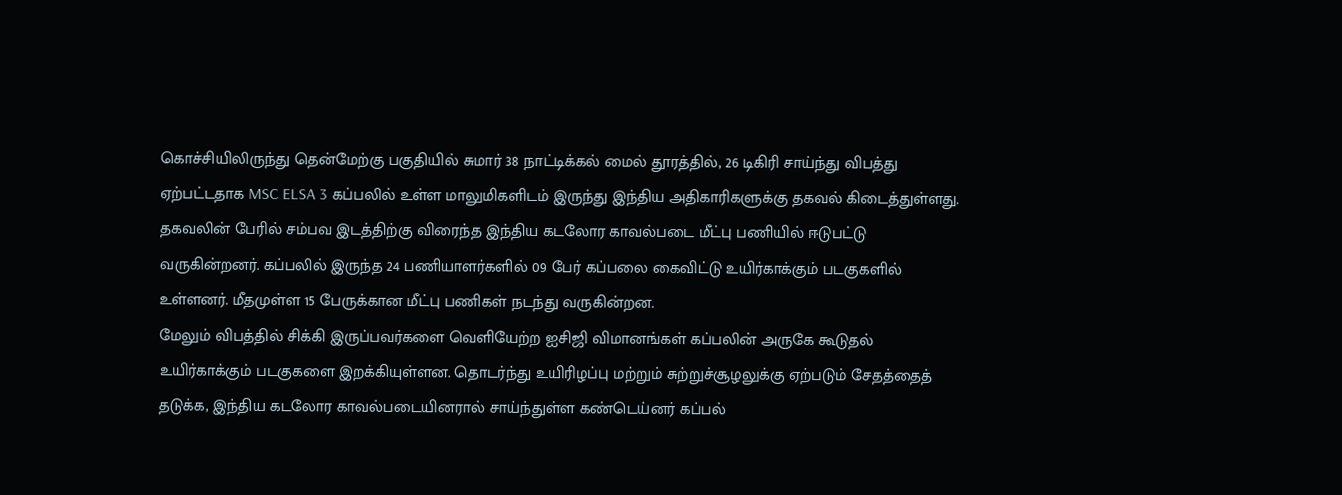கொச்சியிலிருந்து தென்மேற்கு பகுதியில் சுமார் 38 நாட்டிக்கல் மைல் தூரத்தில், 26 டிகிரி சாய்ந்து விபத்து ஏற்பட்டதாக MSC ELSA 3 கப்பலில் உள்ள மாலுமிகளிடம் இருந்து இந்திய அதிகாரிகளுக்கு தகவல் கிடைத்துள்ளது.
தகவலின் பேரில் சம்பவ இடத்திற்கு விரைந்த இந்திய கடலோர காவல்படை மீட்பு பணியில் ஈடுபட்டு வருகின்றனர். கப்பலில் இருந்த 24 பணியாளர்களில் 09 பேர் கப்பலை கைவிட்டு உயிர்காக்கும் படகுகளில் உள்ளனர். மீதமுள்ள 15 பேருக்கான மீட்பு பணிகள் நடந்து வருகின்றன.
மேலும் விபத்தில் சிக்கி இருப்பவர்களை வெளியேற்ற ஐசிஜி விமானங்கள் கப்பலின் அருகே கூடுதல் உயிர்காக்கும் படகுகளை இறக்கியுள்ளன. தொடர்ந்து உயிரிழப்பு மற்றும் சுற்றுச்சூழலுக்கு ஏற்படும் சேதத்தைத் தடுக்க, இந்திய கடலோர காவல்படையினரால் சாய்ந்துள்ள கண்டெய்னர் கப்பல்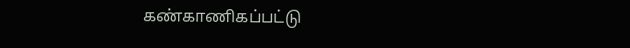கண்காணிகப்பட்டு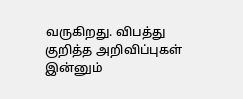வருகிறது. விபத்து குறித்த அறிவிப்புகள் இன்னும்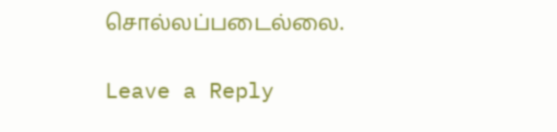சொல்லப்படைல்லை.

Leave a Reply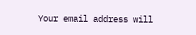Your email address will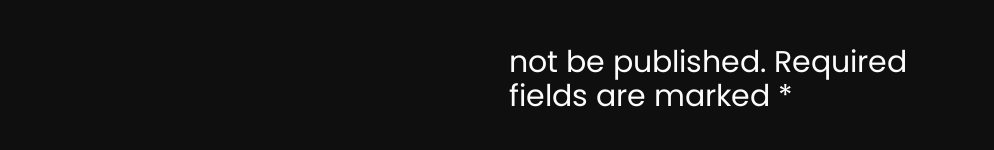not be published. Required fields are marked *